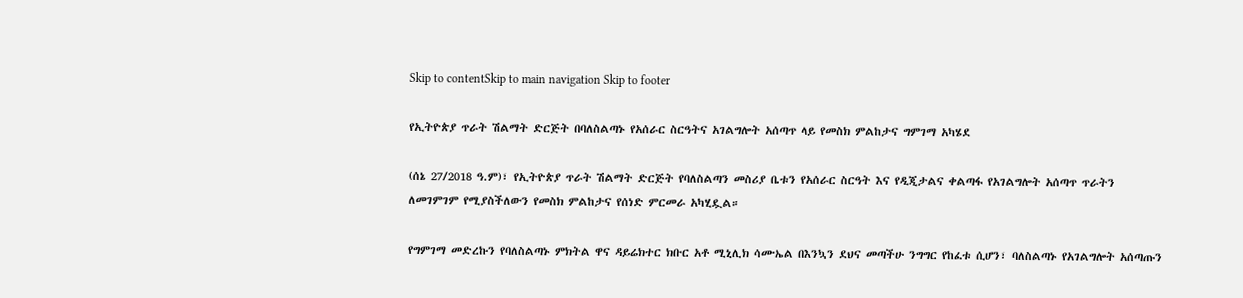Skip to contentSkip to main navigation Skip to footer

የኢትዮጵያ ጥራት ሽልማት ድርጅት በባለስልጣኑ የአሰራር ስርዓትና አገልግሎት አሰጣጥ ላይ የመስክ ምልከታና ግምገማ አካሄደ

(ሰኔ 27/2018 ዓ.ም)፣ የኢትዮጵያ ጥራት ሽልማት ድርጅት የባለስልጣን መስሪያ ቤቱን የአሰራር ስርዓት እና የዲጂታልና ቀልጣፋ የአገልግሎት አሰጣጥ ጥራትን ለመገምገም የሚያስችለውን የመስክ ምልከታና የሰነድ ምርመራ አካሂዷል።

የግምገማ መድረኩን የባለስልጣኑ ምክትል ዋና ዳይሬክተር ክቡር አቶ ሚኒሊክ ሳሙኤል በእንኳን ደህና መጣችሁ ንግግር የከፈቱ ሲሆን፣ ባለስልጣኑ የአገልግሎት አሰጣጡን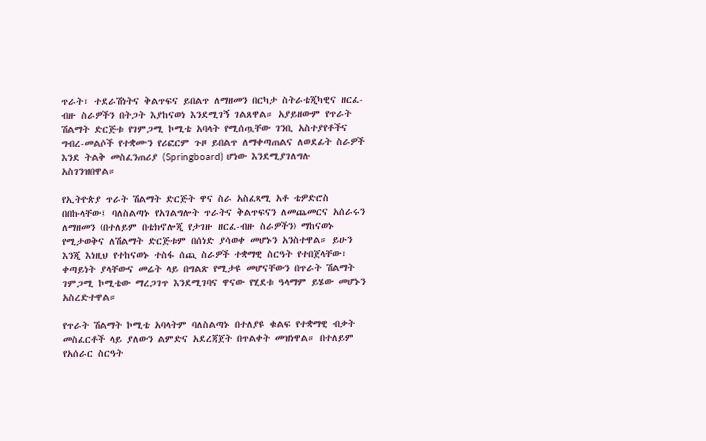ጥራት፣ ተደራሽነትና ቅልጥፍና ይበልጥ ለማዘመን በርካታ ስትራቴጂካዊና ዘርፈ-ብዙ ስራዎችን በትጋት እያከናወነ እንደሚገኝ ገልጸዋል። አያይዘውም የጥራት ሽልማት ድርጅቱ የገምጋሚ ኮሚቴ አባላት የሚሰጧቸው ገንቢ አስተያየቶችና ግብረ-መልሶች የተቋሙን የሪፎርም ጉዞ ይበልጥ ለማቀጣጠልና ለወደፊት ስራዎች እንደ ትልቅ መስፈንጠሪያ (Springboard) ሆነው እንደሚያገለግሉ አስገንዝበዋል።

የኢትዮጵያ ጥራት ሽልማት ድርጅት ዋና ስራ አስፈጻሚ አቶ ቴዎድሮስ በበኩላቸው፤ ባለስልጣኑ የአገልግሎት ጥራትና ቅልጥፍናን ለመጨመርና አሰራሩን ለማዘመን (በተለይም በቴክኖሎጂ የታገዙ ዘርፈ-ብዙ ስራዎችን) ማከናወኑ የሚታወቅና ለሽልማት ድርጅቱም በሰነድ ያሳወቀ መሆኑን አንስተዋል። ይሁን እንጂ እነዚህ የተከናወኑ ተስፋ ሰጪ ስራዎች ተቋማዊ ስርዓት የተበጀላቸው፣ ቀጣይነት ያላቸውና መሬት ላይ በግልጽ የሚታዩ መሆናቸውን በጥራት ሽልማት ገምጋሚ ኮሚቴው ማረጋገጥ እንደሚገባና ዋናው የሂደቱ ዓላማም ይሄው መሆኑን አስረድተዋል።

የጥራት ሽልማት ኮሚቴ አባላትም ባለስልጣኑ በተለያዩ ቁልፍ የተቋማዊ ብቃት መስፈርቶች ላይ ያለውን ልምድና አደረጃጀት በጥልቀት መዝነዋል። በተለይም የአሰራር ስርዓት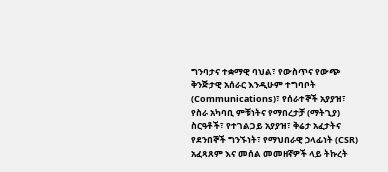ግንባታና ተቋማዊ ባህል፣ የውስጥና የውጭ ቅንጅታዊ አሰራር እንዲሁም ተግባቦት (Communications)፣ የሰራተኞች አያያዝ፣ የስራ አካባቢ ምቹነትና የማበረታቻ (ማትጊያ) ስርዓቶች፣ የተገልጋይ አያያዝ፣ ቅሬታ አፈታትና የደንበኞች ግንኙነት፣ የማህበራዊ ኃላፊነት (CSR) አፈጻጸም እና መሰል መመዘኛዎች ላይ ትኩረት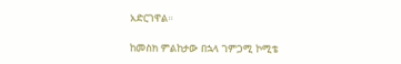አድርገዋል።

ከመስክ ምልከታው በኋላ ገምጋሚ ኮሚቴ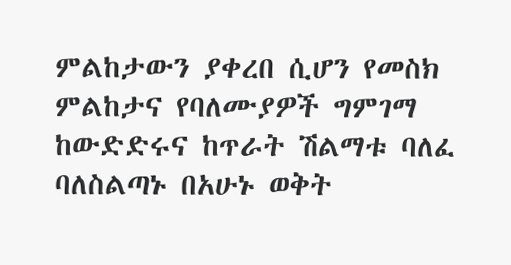ምልከታውን ያቀረበ ሲሆን የመስክ ምልከታና የባለሙያዎች ግምገማ ከውድድሩና ከጥራት ሽልማቱ ባለፈ ባለስልጣኑ በአሁኑ ወቅት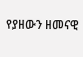የያዘውን ዘመናዊ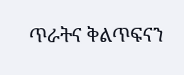ጥራትና ቅልጥፍናን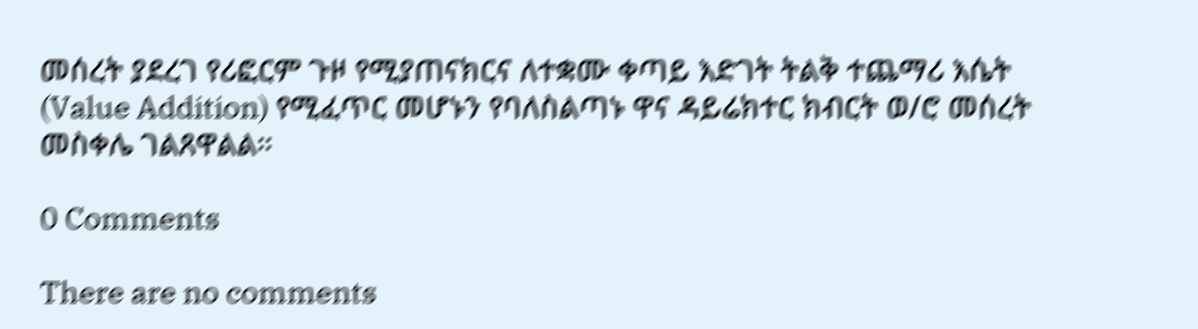መሰረት ያደረገ የሪፎርም ጉዞ የሚያጠናክርና ለተቋሙ ቀጣይ እድገት ትልቅ ተጨማሪ እሴት (Value Addition) የሚፈጥር መሆኑን የባለስልጣኑ ዋና ዳይሬክተር ክብርት ወ/ሮ መሰረት መስቀሌ ገልጸዋልል።

0 Comments

There are no comments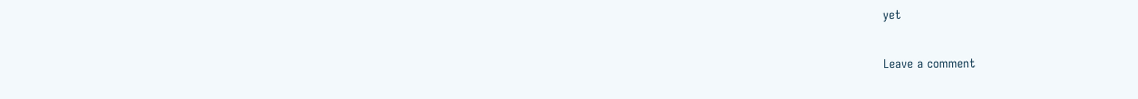yet

Leave a comment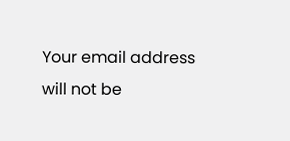Your email address will not be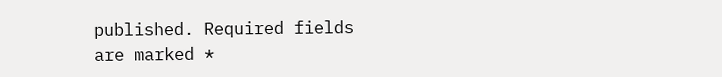published. Required fields are marked *